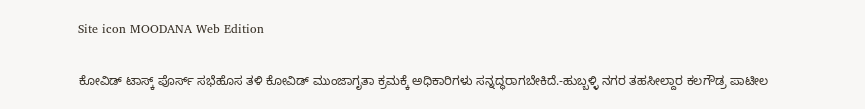Site icon MOODANA Web Edition

ಕೋವಿಡ್ ಟಾಸ್ಕ್ ಪೊರ್ಸ್ ಸಭೆಹೊಸ ತಳಿ ಕೋವಿಡ್ ಮುಂಜಾಗೃತಾ ಕ್ರಮಕ್ಕೆ ಅಧಿಕಾರಿಗಳು ಸನ್ನದ್ಧರಾಗಬೇಕಿದೆ.-ಹುಬ್ಬಳ್ಳಿ ನಗರ ತಹಸೀಲ್ದಾರ ಕಲಗೌಡ್ರ ಪಾಟೀಲ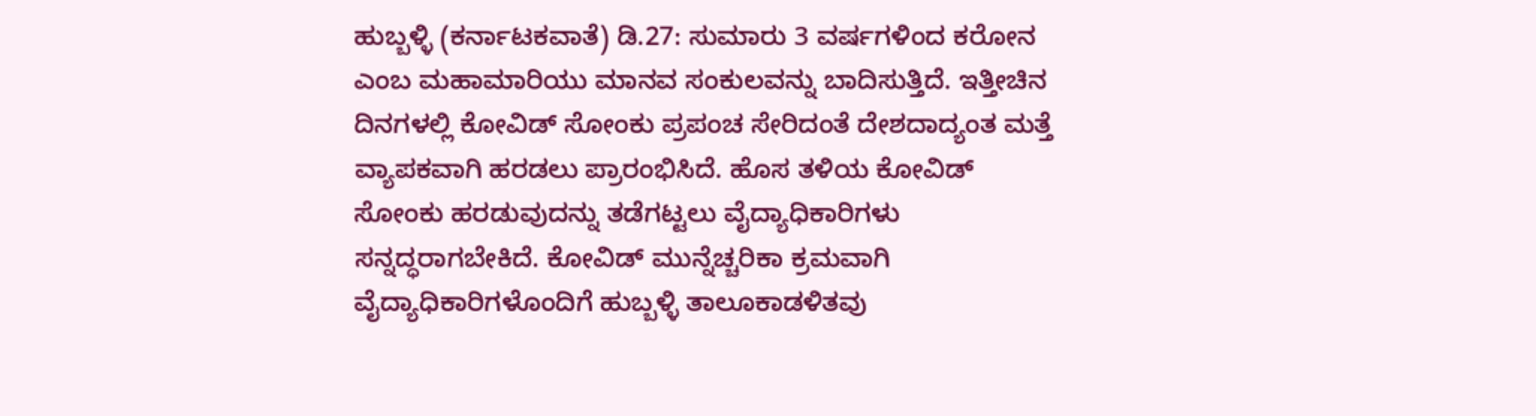ಹುಬ್ಬಳ್ಳಿ (ಕರ್ನಾಟಕವಾತೆ) ಡಿ.27: ಸುಮಾರು 3 ವರ್ಷಗಳಿಂದ ಕರೋನ ಎಂಬ ಮಹಾಮಾರಿಯು ಮಾನವ ಸಂಕುಲವನ್ನು ಬಾದಿಸುತ್ತಿದೆ. ಇತ್ತೀಚಿನ ದಿನಗಳಲ್ಲಿ ಕೋವಿಡ್ ಸೋಂಕು ಪ್ರಪಂಚ ಸೇರಿದಂತೆ ದೇಶದಾದ್ಯಂತ ಮತ್ತೆ ವ್ಯಾಪಕವಾಗಿ ಹರಡಲು ಪ್ರಾರಂಭಿಸಿದೆ. ಹೊಸ ತಳಿಯ ಕೋವಿಡ್ ಸೋಂಕು ಹರಡುವುದನ್ನು ತಡೆಗಟ್ಟಲು ವೈದ್ಯಾಧಿಕಾರಿಗಳು ಸನ್ನದ್ಧರಾಗಬೇಕಿದೆ. ಕೋವಿಡ್ ಮುನ್ನೆಚ್ಚರಿಕಾ ಕ್ರಮವಾಗಿ ವೈದ್ಯಾಧಿಕಾರಿಗಳೊಂದಿಗೆ ಹುಬ್ಬಳ್ಳಿ ತಾಲೂಕಾಡಳಿತವು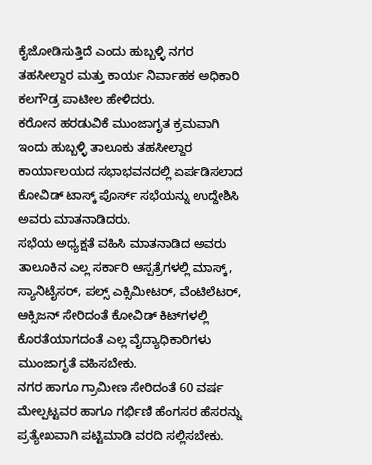ಕೈಜೋಡಿಸುತ್ತಿದೆ ಎಂದು ಹುಬ್ಬಳ್ಳಿ ನಗರ ತಹಸೀಲ್ದಾರ ಮತ್ತು ಕಾರ್ಯ ನಿರ್ವಾಹಕ ಅಧಿಕಾರಿ ಕಲಗೌಡ್ರ ಪಾಟೀಲ ಹೇಳಿದರು.
ಕರೋನ ಹರಡುವಿಕೆ ಮುಂಜಾಗೃತ ಕ್ರಮವಾಗಿ ಇಂದು ಹುಬ್ಬಳ್ಳಿ ತಾಲೂಕು ತಹಸೀಲ್ದಾರ ಕಾರ್ಯಾಲಯದ ಸಭಾಭವನದಲ್ಲಿ ಏರ್ಪಡಿಸಲಾದ ಕೋವಿಡ್ ಟಾಸ್ಕ್ ಪೊರ್ಸ್ ಸಭೆಯನ್ನು ಉದ್ದೇಶಿಸಿ ಅವರು ಮಾತನಾಡಿದರು.
ಸಭೆಯ ಅಧ್ಯಕ್ಷತೆ ವಹಿಸಿ ಮಾತನಾಡಿದ ಅವರು ತಾಲೂಕಿನ ಎಲ್ಲ ಸರ್ಕಾರಿ ಆಸ್ಪತ್ರೆಗಳಲ್ಲಿ ಮಾಸ್ಕ್, ಸ್ಯಾನಿಟೈಸರ್, ಪಲ್ಸ್ ಎಕ್ಸಿಮೀಟರ್, ವೆಂಟಿಲೆಟರ್, ಆಕ್ಸಿಜನ್ ಸೇರಿದಂತೆ ಕೋವಿಡ್ ಕಿಟ್‍ಗಳಲ್ಲಿ ಕೊರತೆಯಾಗದಂತೆ ಎಲ್ಲ ವೈದ್ಯಾಧಿಕಾರಿಗಳು ಮುಂಜಾಗೃತೆ ವಹಿಸಬೇಕು.
ನಗರ ಹಾಗೂ ಗ್ರಾಮೀಣ ಸೇರಿದಂತೆ 60 ವರ್ಷ ಮೇಲ್ಪಟ್ಟವರ ಹಾಗೂ ಗರ್ಭಿಣಿ ಹೆಂಗಸರ ಹೆಸರನ್ನು ಪ್ರತ್ಯೇಖವಾಗಿ ಪಟ್ಟಿಮಾಡಿ ವರದಿ ಸಲ್ಲಿಸಬೇಕು.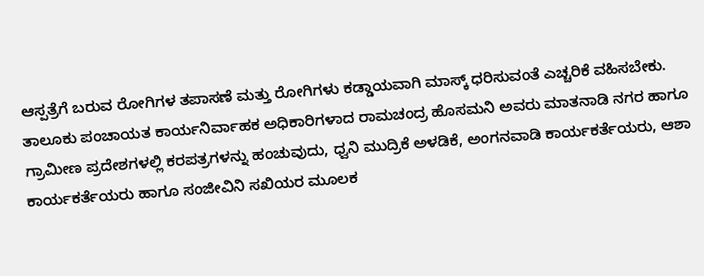ಆಸ್ಪತ್ರೆಗೆ ಬರುವ ರೋಗಿಗಳ ತಪಾಸಣೆ ಮತ್ತು ರೋಗಿಗಳು ಕಡ್ಡಾಯವಾಗಿ ಮಾಸ್ಕ್ ಧರಿಸುವಂತೆ ಎಚ್ಚರಿಕೆ ವಹಿಸಬೇಕು.
ತಾಲೂಕು ಪಂಚಾಯತ ಕಾರ್ಯನಿರ್ವಾಹಕ ಅಧಿಕಾರಿಗಳಾದ ರಾಮಚಂದ್ರ ಹೊಸಮನಿ ಅವರು ಮಾತನಾಡಿ ನಗರ ಹಾಗೂ ಗ್ರಾಮೀಣ ಪ್ರದೇಶಗಳಲ್ಲಿ ಕರಪತ್ರಗಳನ್ನು ಹಂಚುವುದು, ಧ್ವನಿ ಮುದ್ರಿಕೆ ಅಳಡಿಕೆ, ಅಂಗನವಾಡಿ ಕಾರ್ಯಕರ್ತೆಯರು, ಆಶಾ ಕಾರ್ಯಕರ್ತೆಯರು ಹಾಗೂ ಸಂಜೀವಿನಿ ಸಖಿಯರ ಮೂಲಕ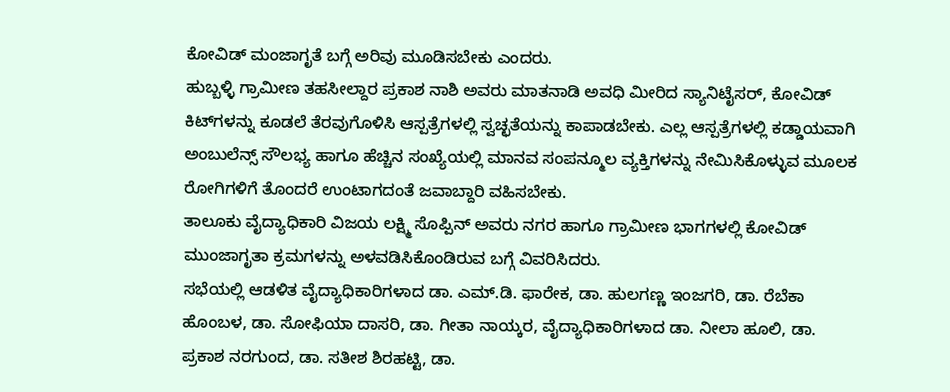ಕೋವಿಡ್ ಮಂಜಾಗೃತೆ ಬಗ್ಗೆ ಅರಿವು ಮೂಡಿಸಬೇಕು ಎಂದರು.
ಹುಬ್ಬಳ್ಳಿ ಗ್ರಾಮೀಣ ತಹಸೀಲ್ದಾರ ಪ್ರಕಾಶ ನಾಶಿ ಅವರು ಮಾತನಾಡಿ ಅವಧಿ ಮೀರಿದ ಸ್ಯಾನಿಟೈಸರ್, ಕೋವಿಡ್ ಕಿಟ್‍ಗಳನ್ನು ಕೂಡಲೆ ತೆರವುಗೊಳಿಸಿ ಆಸ್ಪತ್ರೆಗಳಲ್ಲಿ ಸ್ವಚ್ಛತೆಯನ್ನು ಕಾಪಾಡಬೇಕು. ಎಲ್ಲ ಆಸ್ಪತ್ರೆಗಳಲ್ಲಿ ಕಡ್ಡಾಯವಾಗಿ ಅಂಬುಲೆನ್ಸ್ ಸೌಲಭ್ಯ ಹಾಗೂ ಹೆಚ್ಚಿನ ಸಂಖ್ಯೆಯಲ್ಲಿ ಮಾನವ ಸಂಪನ್ಮೂಲ ವ್ಯಕ್ತಿಗಳನ್ನು ನೇಮಿಸಿಕೊಳ್ಳುವ ಮೂಲಕ ರೋಗಿಗಳಿಗೆ ತೊಂದರೆ ಉಂಟಾಗದಂತೆ ಜವಾಬ್ದಾರಿ ವಹಿಸಬೇಕು.
ತಾಲೂಕು ವೈದ್ಯಾಧಿಕಾರಿ ವಿಜಯ ಲಕ್ಷ್ಮಿ ಸೊಪ್ಪಿನ್ ಅವರು ನಗರ ಹಾಗೂ ಗ್ರಾಮೀಣ ಭಾಗಗಳಲ್ಲಿ ಕೋವಿಡ್ ಮುಂಜಾಗೃತಾ ಕ್ರಮಗಳನ್ನು ಅಳವಡಿಸಿಕೊಂಡಿರುವ ಬಗ್ಗೆ ವಿವರಿಸಿದರು.
ಸಭೆಯಲ್ಲಿ ಆಡಳಿತ ವೈದ್ಯಾಧಿಕಾರಿಗಳಾದ ಡಾ. ಎಮ್.ಡಿ. ಫಾರೇಕ, ಡಾ. ಹುಲಗಣ್ಣ ಇಂಜಗರಿ, ಡಾ. ರೆಬೆಕಾ ಹೊಂಬಳ, ಡಾ. ಸೋಫಿಯಾ ದಾಸರಿ, ಡಾ. ಗೀತಾ ನಾಯ್ಕರ, ವೈದ್ಯಾಧಿಕಾರಿಗಳಾದ ಡಾ. ನೀಲಾ ಹೂಲಿ, ಡಾ. ಪ್ರಕಾಶ ನರಗುಂದ, ಡಾ. ಸತೀಶ ಶಿರಹಟ್ಟಿ, ಡಾ.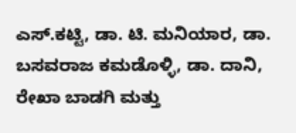ಎಸ್.ಕಟ್ಟಿ, ಡಾ. ಟಿ. ಮನಿಯಾರ, ಡಾ. ಬಸವರಾಜ ಕಮಡೊಳ್ಳಿ, ಡಾ. ದಾನಿ, ರೇಖಾ ಬಾಡಗಿ ಮತ್ತು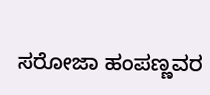ಸರೋಜಾ ಹಂಪಣ್ಣವರ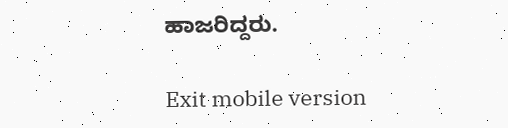ಹಾಜರಿದ್ದರು.

Exit mobile version